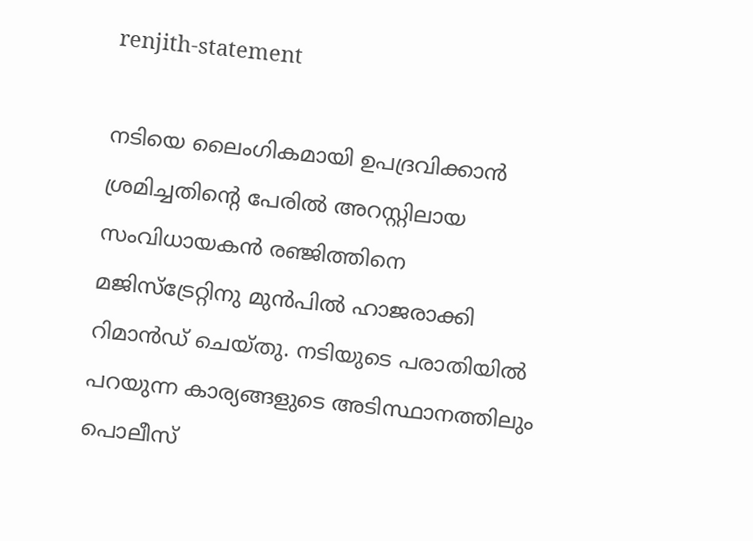renjith-statement

നടിയെ ലൈംഗികമായി ഉപദ്രവിക്കാന്‍ ശ്രമിച്ചതിന്‍റെ പേരില്‍ അറസ്റ്റിലായ സംവിധായകന്‍ രഞ്ജിത്തിനെ മജിസ്ട്രേറ്റിനു മുന്‍പില്‍ ഹാജരാക്കി റിമാന്‍ഡ് ചെയ്തു. നടിയുടെ പരാതിയില്‍ പറയുന്ന കാര്യങ്ങളുടെ അടിസ്ഥാനത്തിലും പൊലീസ്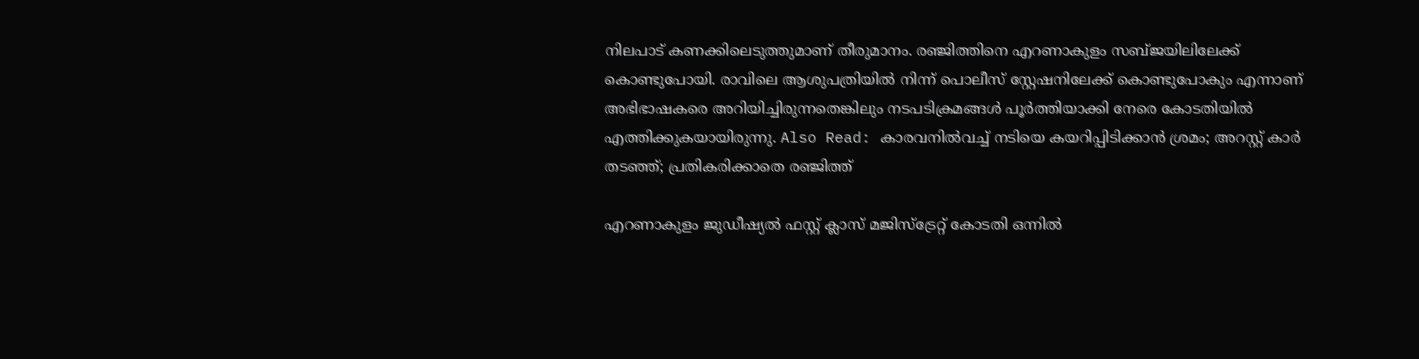നിലപാട് കണക്കിലെടുത്തുമാണ് തീരുമാനം. രഞ്ജിത്തിനെ എറണാകുളം സബ്ജയിലിലേക്ക് കൊണ്ടുപോയി. രാവിലെ ആശുപത്രിയില്‍ നിന്ന് പൊലീസ് സ്റ്റേഷനിലേക്ക് കൊണ്ടുപോകും എന്നാണ് അഭിഭാഷകരെ അറിയിച്ചിരുന്നതെങ്കിലും നടപടിക്രമങ്ങള്‍ പൂര്‍ത്തിയാക്കി നേരെ കോടതിയില്‍ എത്തിക്കുകയായിരുന്നു. Also Read: കാരവനില്‍വച്ച് നടിയെ കയറിപ്പിടിക്കാന്‍ ശ്രമം; അറസ്റ്റ് കാര്‍ തടഞ്ഞ്; പ്രതികരിക്കാതെ രഞ്ജിത്ത്

എറണാകുളം ജുഡീഷ്യല്‍ ഫസ്റ്റ് ക്ലാസ് മജിസ്ട്രേറ്റ് കോടതി ഒന്നില്‍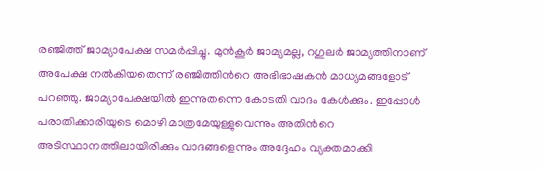രഞ്ജിത്ത് ജാമ്യാപേക്ഷ സമര്‍പ്പിച്ചു. മുന്‍കൂര്‍ ജാമ്യമല്ല, റഗുലര്‍ ജാമ്യത്തിനാണ് അപേക്ഷ നല്‍കിയതെന്ന് രഞ്ജിത്തിന്‍റെ അഭിഭാഷകന്‍ മാധ്യമങ്ങളോട് പറഞ്ഞു. ജാമ്യാപേക്ഷയില്‍ ഇന്നുതന്നെ കോടതി വാദം കേള്‍ക്കും. ഇപ്പോള്‍ പരാതിക്കാരിയുടെ മൊഴി മാത്രമേയുള്ളുവെന്നും അതിന്‍റെ അടിസ്ഥാനത്തിലായിരിക്കും വാദങ്ങളെന്നും അദ്ദേഹം വ്യക്തമാക്കി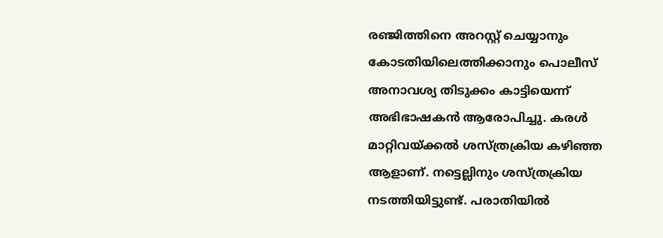രഞ്ജിത്തിനെ അറസ്റ്റ് ചെയ്യാനും കോടതിയിലെത്തിക്കാനും പൊലീസ് അനാവശ്യ തിടുക്കം കാട്ടിയെന്ന് അഭിഭാഷകന്‍ ആരോപിച്ചു. കരള്‍ മാറ്റിവയ്ക്കല്‍ ശസ്ത്രക്രിയ കഴിഞ്ഞ ആളാണ്. നട്ടെല്ലിനും ശസ്ത്രക്രിയ നടത്തിയിട്ടുണ്ട്. പരാതിയില്‍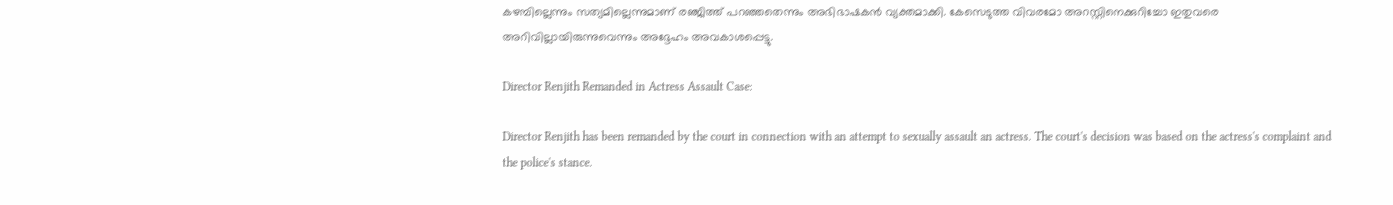കഴമ്പില്ലെന്നും സത്യമില്ലെന്നുമാണ് രഞ്ജിത്ത് പറഞ്ഞതെന്നും അഭിഭാഷകന്‍ വ്യക്തമാക്കി. കേസെടുത്ത വിവരമോ അറസ്റ്റിനെക്കുറിച്ചോ ഇതുവരെ അറിവില്ലായിരുന്നുവെന്നും അദ്ദേഹം അവകാശപ്പെട്ടു.

Director Renjith Remanded in Actress Assault Case:

Director Renjith has been remanded by the court in connection with an attempt to sexually assault an actress. The court's decision was based on the actress's complaint and the police's stance.